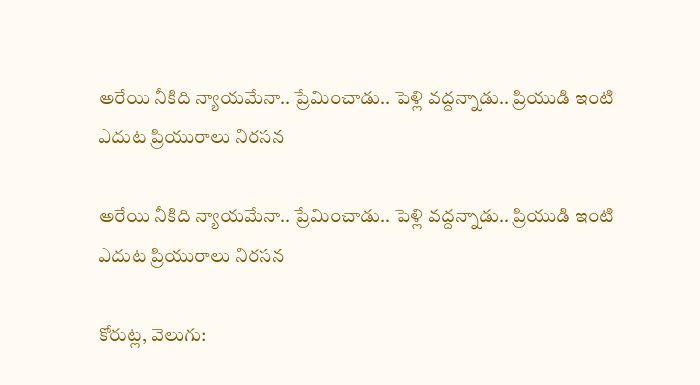అరేయి నీకిది న్యాయమేనా.. ప్రేమించాడు.. పెళ్లి వద్దన్నాడు.. ప్రియుడి ఇంటి ఎదుట ప్రియురాలు నిరసన

అరేయి నీకిది న్యాయమేనా.. ప్రేమించాడు.. పెళ్లి వద్దన్నాడు.. ప్రియుడి ఇంటి ఎదుట ప్రియురాలు నిరసన

కోరుట్ల, వెలుగు: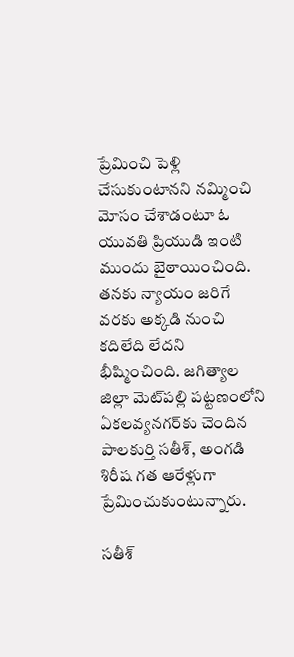ప్రేమించి పెళ్లి చేసుకుంటానని నమ్మించి మోసం చేశాడంటూ ఓ యువతి ప్రియుడి ఇంటి ముందు బైఠాయించింది. తనకు న్యాయం జరిగే వరకు అక్కడి నుంచి కదిలేది లేదని భీష్మించింది. జగిత్యాల జిల్లా మెట్‌‌‌‌పల్లి పట్టణంలోని ఏకలవ్యనగర్‌‌‌‌కు చెందిన పాలకుర్తి సతీశ్, అంగడి శిరీష గత ఆరేళ్లుగా ప్రేమించుకుంటున్నారు.

సతీశ్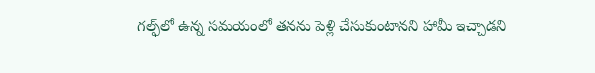గల్ఫ్‌‌‌‌లో ఉన్న సమయంలో తనను పెళ్లి చేసుకుంటానని హామీ ఇచ్చాడని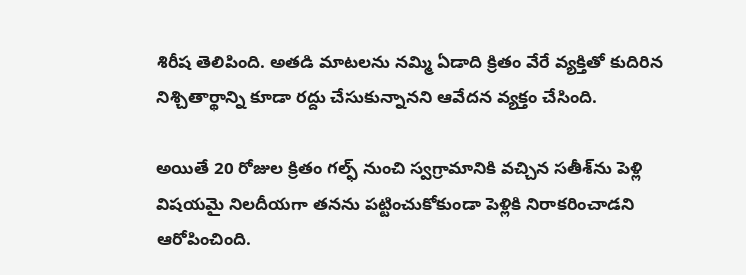శిరీష తెలిపింది. అతడి మాటలను నమ్మి ఏడాది క్రితం వేరే వ్యక్తితో కుదిరిన నిశ్చితార్థాన్ని కూడా రద్దు చేసుకున్నానని ఆవేదన వ్యక్తం చేసింది.

అయితే 20 రోజుల క్రితం గల్ఫ్‌‌‌‌ నుంచి స్వగ్రామానికి వచ్చిన సతీశ్‌‌‌‌ను పెళ్లి విషయమై నిలదీయగా తనను పట్టించుకోకుండా పెళ్లికి నిరాకరించాడని ఆరోపించింది.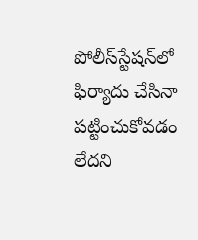పోలీస్‌‌‌‌స్టేషన్‌‌‌‌లో ఫిర్యాదు చేసినా పట్టించుకోవడం లేదని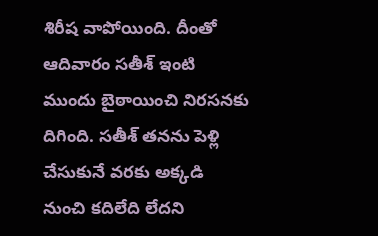శిరీష వాపోయింది. దీంతో ఆదివారం సతీశ్‌‌‌‌ ఇంటి ముందు బైఠాయించి నిరసనకు దిగింది. సతీశ్‌‌‌‌ తనను పెళ్లి చేసుకునే వరకు అక్కడి నుంచి కదిలేది లేదని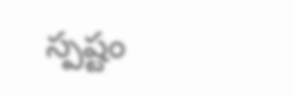స్పష్టం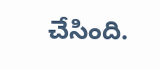చేసింది.